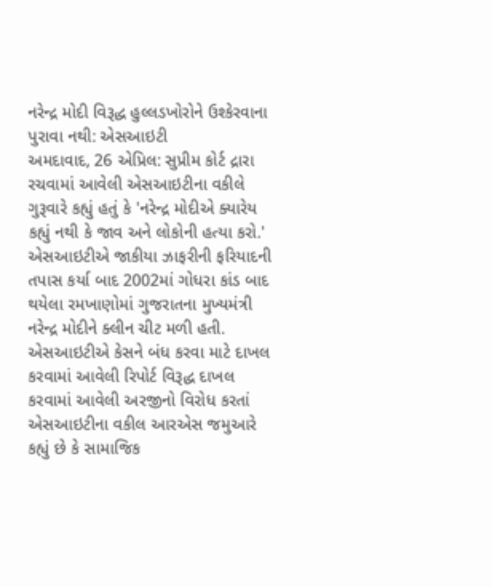નરેન્દ્ર મોદી વિરૂદ્ધ હુલ્લડખોરોને ઉશ્કેરવાના પુરાવા નથી: એસઆઇટી
અમદાવાદ, 26 એપ્રિલ: સુપ્રીમ કોર્ટ દ્રારા રચવામાં આવેલી એસઆઇટીના વકીલે ગુરૂવારે કહ્યું હતું કે 'નરેન્દ્ર મોદીએ ક્યારેય કહ્યું નથી કે જાવ અને લોકોની હત્યા કરો.' એસઆઇટીએ જાકીયા ઝાફરીની ફરિયાદની તપાસ કર્યા બાદ 2002માં ગોધરા કાંડ બાદ થયેલા રમખાણોમાં ગુજરાતના મુખ્યમંત્રી નરેન્દ્ર મોદીને ક્લીન ચીટ મળી હતી.
એસઆઇટીએ કેસને બંધ કરવા માટે દાખલ કરવામાં આવેલી રિપોર્ટ વિરૂદ્ધ દાખલ કરવામાં આવેલી અરજીનો વિરોધ કરતાં એસઆઇટીના વકીલ આરએસ જમુઆરે કહ્યું છે કે સામાજિક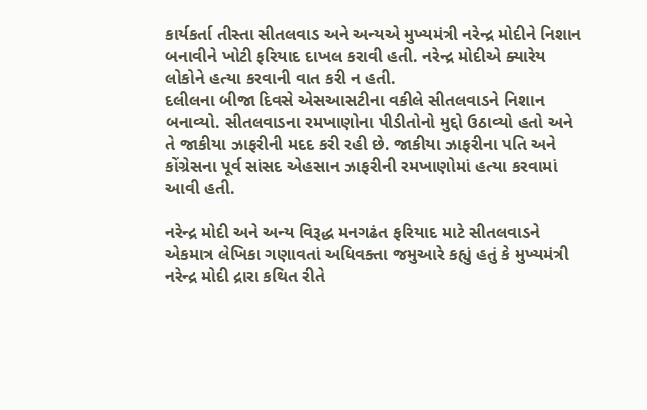કાર્યકર્તા તીસ્તા સીતલવાડ અને અન્યએ મુખ્યમંત્રી નરેન્દ્ર મોદીને નિશાન બનાવીને ખોટી ફરિયાદ દાખલ કરાવી હતી. નરેન્દ્ર મોદીએ ક્યારેય લોકોને હત્યા કરવાની વાત કરી ન હતી.
દલીલના બીજા દિવસે એસઆસટીના વકીલે સીતલવાડને નિશાન બનાવ્યો. સીતલવાડના રમખાણોના પીડીતોનો મુદ્દો ઉઠાવ્યો હતો અને તે જાકીયા ઝાફરીની મદદ કરી રહી છે. જાકીયા ઝાફરીના પતિ અને કોંગ્રેસના પૂર્વ સાંસદ એહસાન ઝાફરીની રમખાણોમાં હત્યા કરવામાં આવી હતી.

નરેન્દ્ર મોદી અને અન્ય વિરૂદ્ધ મનગઢંત ફરિયાદ માટે સીતલવાડને એકમાત્ર લેખિકા ગણાવતાં અધિવક્તા જમુઆરે કહ્યું હતું કે મુખ્યમંત્રી નરેન્દ્ર મોદી દ્રારા કથિત રીતે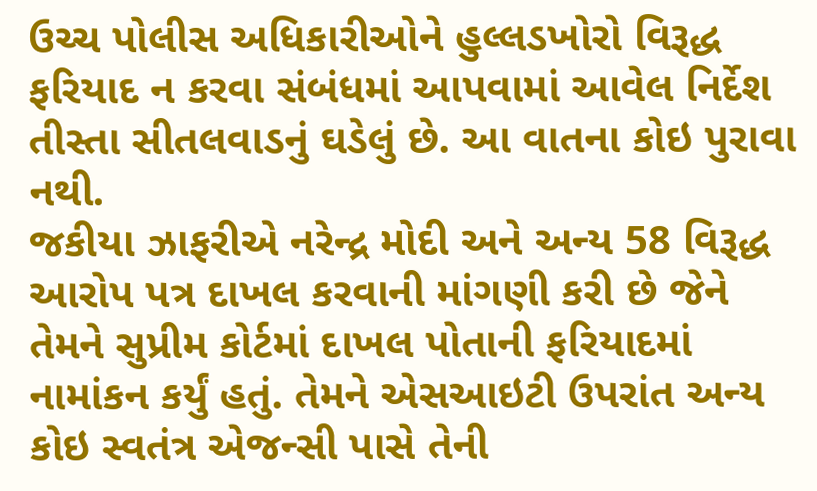ઉચ્ચ પોલીસ અધિકારીઓને હુલ્લડખોરો વિરૂદ્ધ ફરિયાદ ન કરવા સંબંધમાં આપવામાં આવેલ નિર્દેશ તીસ્તા સીતલવાડનું ઘડેલું છે. આ વાતના કોઇ પુરાવા નથી.
જકીયા ઝાફરીએ નરેન્દ્ર મોદી અને અન્ય 58 વિરૂદ્ધ આરોપ પત્ર દાખલ કરવાની માંગણી કરી છે જેને તેમને સુપ્રીમ કોર્ટમાં દાખલ પોતાની ફરિયાદમાં નામાંકન કર્યું હતું. તેમને એસઆઇટી ઉપરાંત અન્ય કોઇ સ્વતંત્ર એજન્સી પાસે તેની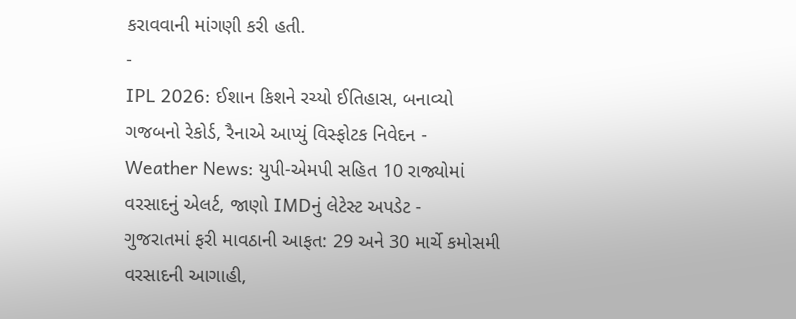કરાવવાની માંગણી કરી હતી.
-
IPL 2026: ઈશાન કિશને રચ્યો ઈતિહાસ, બનાવ્યો ગજબનો રેકોર્ડ, રૈનાએ આપ્યું વિસ્ફોટક નિવેદન -
Weather News: યુપી-એમપી સહિત 10 રાજ્યોમાં વરસાદનું એલર્ટ, જાણો IMDનું લેટેસ્ટ અપડેટ -
ગુજરાતમાં ફરી માવઠાની આફત: 29 અને 30 માર્ચે કમોસમી વરસાદની આગાહી,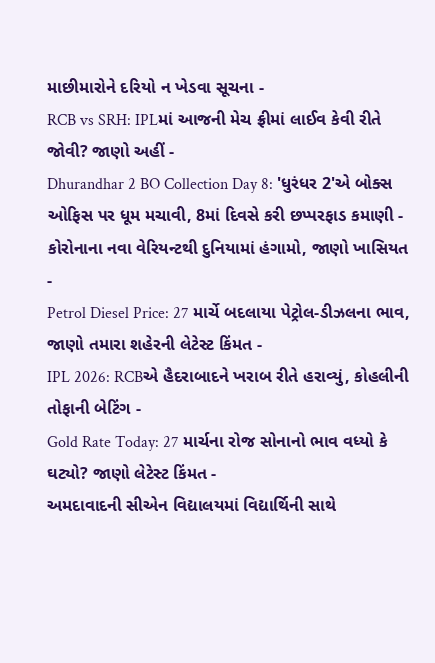માછીમારોને દરિયો ન ખેડવા સૂચના -
RCB vs SRH: IPLમાં આજની મેચ ફ્રીમાં લાઈવ કેવી રીતે જોવી? જાણો અહીં -
Dhurandhar 2 BO Collection Day 8: 'ધુરંધર 2'એ બોક્સ ઓફિસ પર ધૂમ મચાવી, 8માં દિવસે કરી છપ્પરફાડ કમાણી -
કોરોનાના નવા વેરિયન્ટથી દુનિયામાં હંગામો, જાણો ખાસિયત -
Petrol Diesel Price: 27 માર્ચે બદલાયા પેટ્રોલ-ડીઝલના ભાવ, જાણો તમારા શહેરની લેટેસ્ટ કિંમત -
IPL 2026: RCBએ હૈદરાબાદને ખરાબ રીતે હરાવ્યું, કોહલીની તોફાની બેટિંગ -
Gold Rate Today: 27 માર્ચના રોજ સોનાનો ભાવ વધ્યો કે ઘટ્યો? જાણો લેટેસ્ટ કિંમત -
અમદાવાદની સીએન વિદ્યાલયમાં વિદ્યાર્થિની સાથે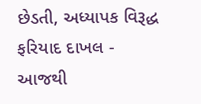છેડતી, અધ્યાપક વિરૂદ્ધ ફરિયાદ દાખલ -
આજથી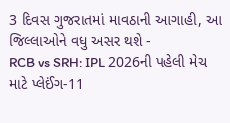3 દિવસ ગુજરાતમાં માવઠાની આગાહી, આ જિલ્લાઓને વધુ અસર થશે -
RCB vs SRH: IPL 2026ની પહેલી મેચ માટે પ્લેઈંગ-11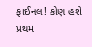ફાઈનલ! કોણ હશે પ્રથમ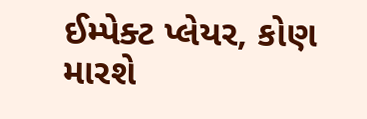ઈમ્પેક્ટ પ્લેયર, કોણ મારશે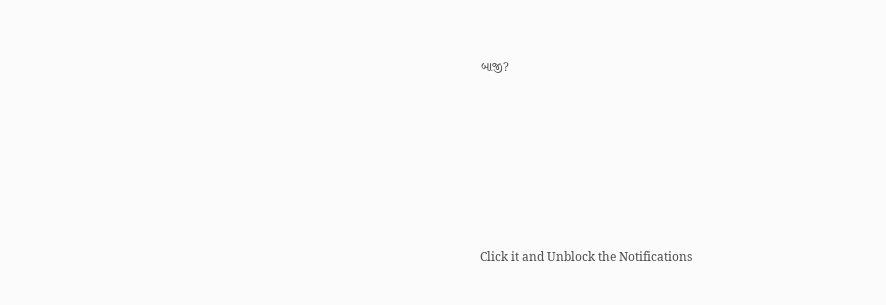બાજી?








Click it and Unblock the Notifications